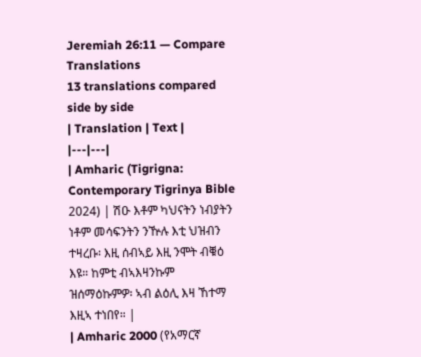Jeremiah 26:11 — Compare Translations
13 translations compared side by side
| Translation | Text |
|---|---|
| Amharic (Tigrigna: Contemporary Tigrinya Bible 2024) | ሽዑ እቶም ካህናትን ነብያትን ነቶም መሳፍንትን ንዅሉ እቲ ህዝብን ተዛረቡ፡ እዚ ሰብኣይ እዚ ንሞት ብቑዕ እዩ። ከምቲ ብኣእዛንኩም ዝሰማዕኩምዎ፡ ኣብ ልዕሊ እዛ ኸተማ እዚኣ ተነበየ። |
| Amharic 2000 (የአማርኛ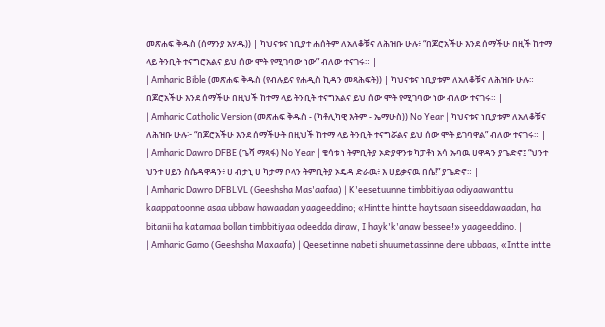መጽሐፍ ቅዱስ (ሰማንያ አሃዱ)) | ካህናቱና ነቢያተ ሐሰትም ለአለቆቹና ለሕዝቡ ሁሉ፥ “በጆሮአችሁ እንደ ሰማችሁ በዚች ከተማ ላይ ትንቢት ተናግሮአልና ይህ ሰው ሞት የሚገባው ነው” ብለው ተናገሩ። |
| Amharic Bible (መጽሐፍ ቅዱስ (የብሉይና የሐዲስ ኪዳን መጻሕፍት)) | ካህናቱና ነቢያቱም ለአለቆቹና ለሕዝቡ ሁሉ። በጆሮአችሁ እንደ ሰማችሁ በዚህች ከተማ ላይ ትንቢት ተናግአልና ይህ ሰው ሞት የሚገባው ነው ብለው ተናገሩ። |
| Amharic Catholic Version (መጽሐፍ ቅዱስ - (ካቶሊካዊ እትም - ኤማሁስ)) No Year | ካህናቱና ነቢያቱም ለአለቆቹና ለሕዝቡ ሁሉ፦ “በጆሮአችሁ እንደ ሰማችሁት በዚህች ከተማ ላይ ትንቢት ተናግሯልና ይህ ሰው ሞት ይገባዋል” ብለው ተናገሩ። |
| Amharic Dawro DFBE (ጌሻ ማጻፋ) No Year | ቄሳቱ ነ ትምቢትያ ኦድያዋንቱ ካፓቶነ አሳ ኡባዉ ሀዋዳን ያጌድኖ፤ “ህንተ ህንተ ሀይን ስሴዳዋዳን፥ ሀ ብታኒ ሀ ካታማ ቦላን ትምቢትያ ኦዴዳ ድራዉ፥ እ ሀይቃናዉ በሴ!” ያጌድኖ። |
| Amharic Dawro DFBLVL (Geeshsha Mas'aafaa) | K'eesetuunne timbbitiyaa odiyaawanttu kaappatoonne asaa ubbaw hawaadan yaageeddino; «Hintte hintte haytsaan siseeddawaadan, ha bitanii ha katamaa bollan timbbitiyaa odeedda diraw, I hayk'k'anaw bessee!» yaageeddino. |
| Amharic Gamo (Geeshsha Maxaafa) | Qeesetinne nabeti shuumetassinne dere ubbaas, «Intte intte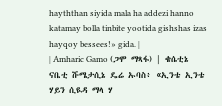hayththan siyida mala ha addezi hanno katamay bolla tinbite yootida gishshas izas hayqoy bessees!» gida. |
| Amharic Gamo (ጋሞ ማጻፋ) | ቄሴቲኔ ናቤቲ ሹሜታሲኔ ዴሬ ኡባስ፥ «ኢንቴ ኢንቴ ሃይን ሲዪዳ ማላ ሃ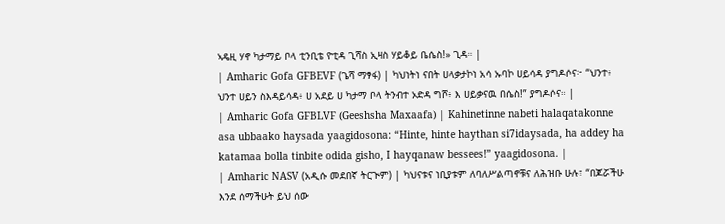ኣዴዚ ሃኖ ካታማይ ቦላ ቲንቢቴ ዮቲዳ ጊሻስ ኢዛስ ሃይቆይ ቤሴስ!» ጊዳ። |
| Amharic Gofa GFBEVF (ጌሻ ማፃፋ) | ካህነትነ ናበት ሀላቃታኮነ አሳ ኡባኮ ሀይሳዳ ያግዶሶና፦ “ህንተ፥ ህንተ ሀይን ስእዳይሳዳ፥ ሀ አደይ ሀ ካታማ ቦላ ትንብተ ኦድዳ ግሾ፥ እ ሀይቃናዉ በሴስ!” ያግዶሶና። |
| Amharic Gofa GFBLVF (Geeshsha Maxaafa) | Kahinetinne nabeti halaqatakonne asa ubbaako haysada yaagidosona: “Hinte, hinte haythan si7idaysada, ha addey ha katamaa bolla tinbite odida gisho, I hayqanaw bessees!” yaagidosona. |
| Amharic NASV (አዲሱ መደበኛ ትርጒም) | ካህናቱና ነቢያቱም ለባለሥልጣኖቹና ለሕዝቡ ሁሉ፣ “በጆሯችሁ እንደ ሰማችሁት ይህ ሰው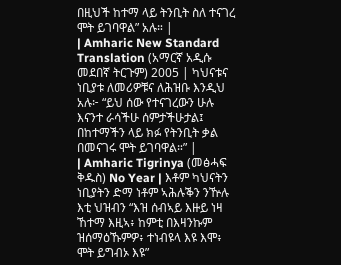በዚህች ከተማ ላይ ትንቢት ስለ ተናገረ ሞት ይገባዋል” አሉ። |
| Amharic New Standard Translation (አማርኛ አዲሱ መደበኛ ትርጉም) 2005 | ካህናቱና ነቢያቱ ለመሪዎቹና ለሕዝቡ እንዲህ አሉ፦ “ይህ ሰው የተናገረውን ሁሉ እናንተ ራሳችሁ ሰምታችሁታል፤ በከተማችን ላይ ክፉ የትንቢት ቃል በመናገሩ ሞት ይገባዋል።” |
| Amharic Tigrinya (መፅሓፍ ቅዱስ) No Year | እቶም ካህናትን ነቢያትን ድማ ነቶም ኣሕሉቕን ንዅሉ እቲ ህዝብን “እዝ ሰብኣይ እዙይ ነዛ ኸተማ እዚኣ፥ ከምቲ በእዛንኩም ዝሰማዕኹምዎ፥ ተነብዩላ እዩ እሞ፥ ሞት ይግብኦ እዩ”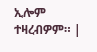ኢሎም ተዛረብዎም። |